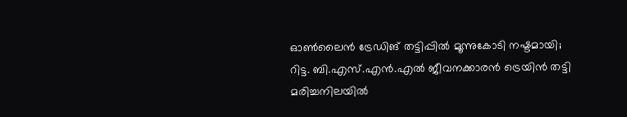ഓൺലൈൻ ട്രേഡിങ് തട്ടിപ്പിൽ മൂന്നുകോടി നഷ്ടമായി; റിട്ട. ബി.എസ്.എൻ.എൽ ജീവനക്കാരൻ ട്രെയിൻ തട്ടി മരിച്ചനിലയിൽ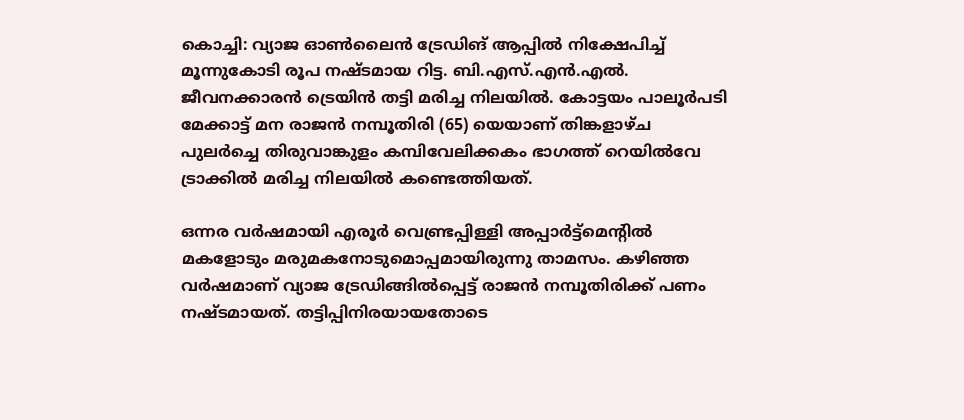കൊച്ചി: വ്യാജ ഓൺലൈൻ ട്രേഡിങ് ആപ്പിൽ നിക്ഷേപിച്ച് മൂന്നുകോടി രൂപ നഷ്ടമായ റിട്ട. ബി.എസ്.എൻ.എൽ. ജീവനക്കാരൻ ട്രെയിൻ തട്ടി മരിച്ച നിലയിൽ. കോട്ടയം പാലൂർപടി മേക്കാട്ട് മന രാജൻ നമ്പൂതിരി (65) യെയാണ് തിങ്കളാഴ്ച പുലർച്ചെ തിരുവാങ്കുളം കമ്പിവേലിക്കകം ഭാഗത്ത് റെയിൽവേ ട്രാക്കിൽ മരിച്ച നിലയിൽ കണ്ടെത്തിയത്.

ഒന്നര വർഷമായി എരൂർ വെണ്ട്രപ്പിള്ളി അപ്പാർട്ട്‌മെന്റിൽ മകളോടും മരുമകനോടുമൊപ്പമായിരുന്നു താമസം. കഴിഞ്ഞ വർഷമാണ് വ്യാജ ട്രേഡിങ്ങിൽപ്പെട്ട് രാജൻ നമ്പൂതിരിക്ക് പണം നഷ്ടമായത്. തട്ടിപ്പിനിരയായതോടെ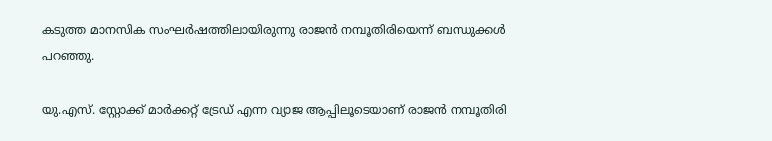കടുത്ത മാനസിക സംഘർഷത്തിലായിരുന്നു രാജൻ നമ്പൂതിരിയെന്ന് ബന്ധുക്കൾ പറഞ്ഞു.

യു.എസ്. സ്റ്റോക്ക് മാർക്കറ്റ് ട്രേഡ് എന്ന വ്യാജ ആപ്പിലൂടെയാണ് രാജൻ നമ്പൂതിരി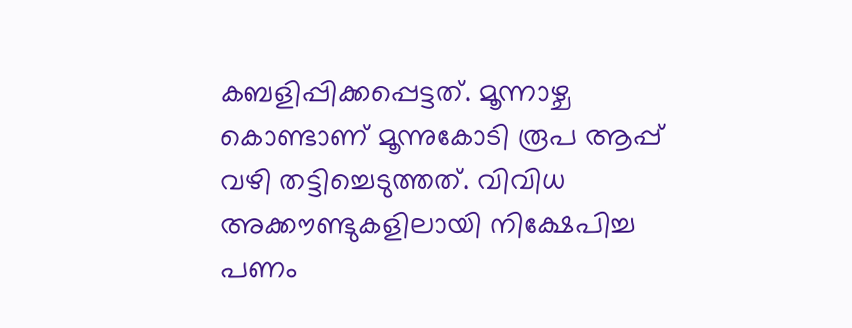കബളിപ്പിക്കപ്പെട്ടത്. മൂന്നാഴ്ച കൊണ്ടാണ് മൂന്നുകോടി രൂപ ആപ്പ് വഴി തട്ടിച്ചെടുത്തത്. വിവിധ അക്കൗണ്ടുകളിലായി നിക്ഷേപിച്ച പണം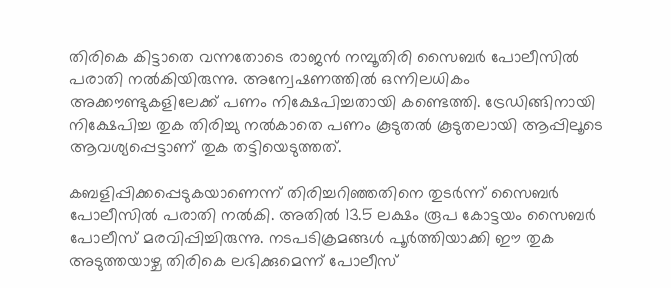തിരികെ കിട്ടാതെ വന്നതോടെ രാജൻ നമ്പൂതിരി സൈബർ പോലീസിൽ പരാതി നൽകിയിരുന്നു. അന്വേഷണത്തിൽ ഒന്നിലധികം അക്കൗണ്ടുകളിലേക്ക് പണം നിക്ഷേപിച്ചതായി കണ്ടെത്തി. ട്രേഡിങ്ങിനായി നിക്ഷേപിച്ച തുക തിരിച്ചു നൽകാതെ പണം കൂടുതൽ കൂടുതലായി ആപ്പിലൂടെ ആവശ്യപ്പെട്ടാണ് തുക തട്ടിയെടുത്തത്.

കബളിപ്പിക്കപ്പെടുകയാണെന്ന് തിരിച്ചറിഞ്ഞതിനെ തുടർന്ന് സൈബർ പോലീസിൽ പരാതി നൽകി. അതിൽ 13.5 ലക്ഷം രൂപ കോട്ടയം സൈബർ പോലീസ് മരവിപ്പിച്ചിരുന്നു. നടപടിക്രമങ്ങൾ പൂർത്തിയാക്കി ഈ തുക അടുത്തയാഴ്ച തിരികെ ലഭിക്കുമെന്ന് പോലീസ്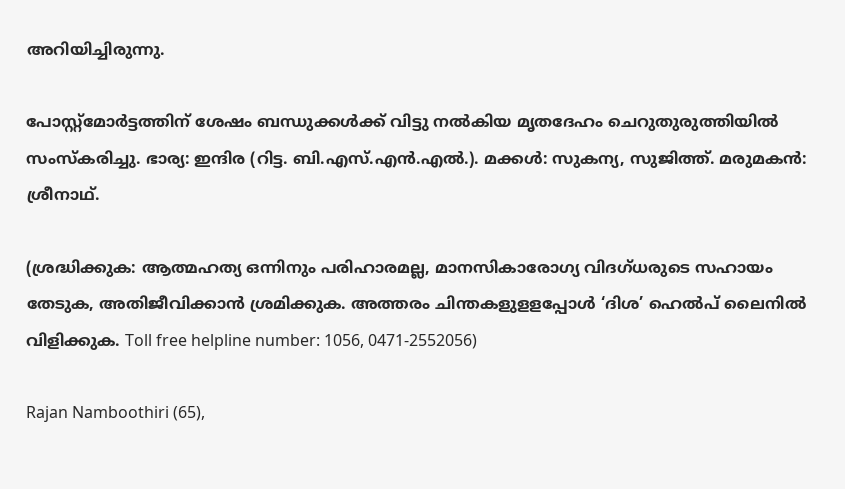അറിയിച്ചിരുന്നു.

പോസ്റ്റ്‌മോർട്ടത്തിന് ശേഷം ബന്ധുക്കൾക്ക് വിട്ടു നൽകിയ മൃതദേഹം ചെറുതുരുത്തിയിൽ സംസ്‌കരിച്ചു. ഭാര്യ: ഇന്ദിര (റിട്ട. ബി.എസ്.എൻ.എൽ.). മക്കൾ: സുകന്യ, സുജിത്ത്. മരുമകൻ: ശ്രീനാഥ്.

(ശ്രദ്ധിക്കുക: ആത്മഹത്യ ഒന്നിനും പരിഹാരമല്ല, മാനസികാരോഗ്യ വിദഗ്ധരുടെ സഹായം തേടുക, അതിജീവിക്കാൻ ശ്രമിക്കുക. അത്തരം ചിന്തകളുളളപ്പോൾ ‘ദിശ’ ഹെൽപ് ലൈനിൽ വിളിക്കുക. Toll free helpline number: 1056, 0471-2552056)

Rajan Namboothiri (65),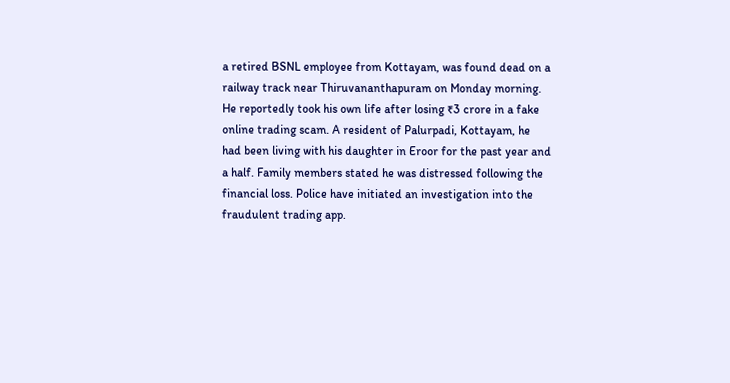a retired BSNL employee from Kottayam, was found dead on a railway track near Thiruvananthapuram on Monday morning. He reportedly took his own life after losing ₹3 crore in a fake online trading scam. A resident of Palurpadi, Kottayam, he had been living with his daughter in Eroor for the past year and a half. Family members stated he was distressed following the financial loss. Police have initiated an investigation into the fraudulent trading app.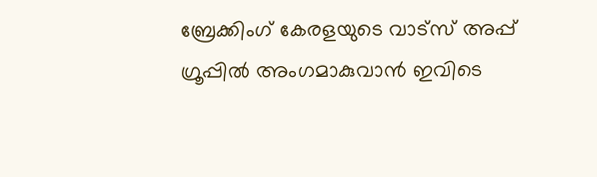ബ്രേക്കിംഗ് കേരളയുടെ വാട്സ് അപ്പ് ഗ്രൂപ്പിൽ അംഗമാകുവാൻ ഇവിടെ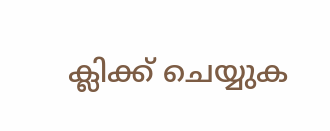ക്ലിക്ക് ചെയ്യുക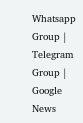Whatsapp Group | Telegram Group | Google News